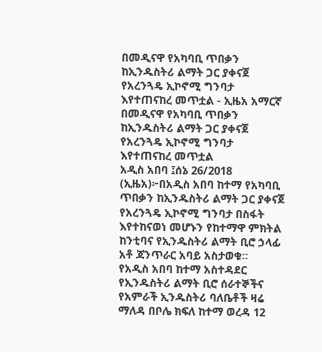በመዲናዋ የአካባቢ ጥበቃን ከኢንዱስትሪ ልማት ጋር ያቀናጀ የአረንጓዴ ኢኮኖሚ ግንባታ እየተጠናከረ መጥቷል - ኢዜአ አማርኛ
በመዲናዋ የአካባቢ ጥበቃን ከኢንዱስትሪ ልማት ጋር ያቀናጀ የአረንጓዴ ኢኮኖሚ ግንባታ እየተጠናከረ መጥቷል
አዲስ አበባ ፤ሰኔ 26/2018 (ኢዜአ)፦በአዲስ አበባ ከተማ የአካባቢ ጥበቃን ከኢንዱስትሪ ልማት ጋር ያቀናጀ የአረንጓዴ ኢኮኖሚ ግንባታ በስፋት እየተከናወነ መሆኑን የከተማዋ ምክትል ከንቲባና የኢንዱስትሪ ልማት ቢሮ ኃላፊ አቶ ጃንጥራር አባይ አስታወቁ።
የአዲስ አበባ ከተማ አስተዳደር የኢንዱስትሪ ልማት ቢሮ ሰራተኞችና የአምራች ኢንዱስትሪ ባለቤቶች ዛሬ ማለዳ በቦሌ ክፍለ ከተማ ወረዳ 12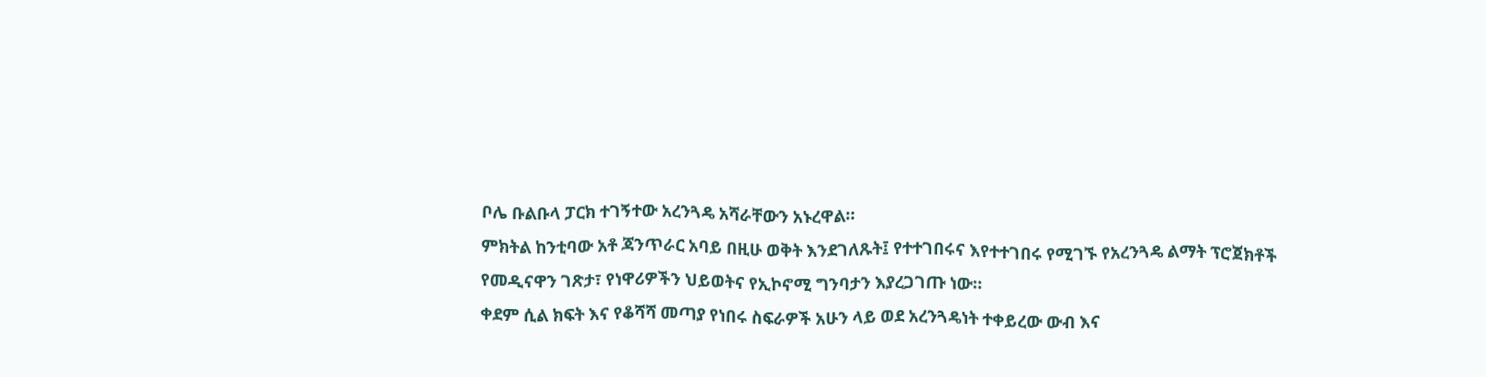ቦሌ ቡልቡላ ፓርክ ተገኝተው አረንጓዴ አሻራቸውን አኑረዋል።
ምክትል ከንቲባው አቶ ጃንጥራር አባይ በዚሁ ወቅት እንደገለጹት፤ የተተገበሩና እየተተገበሩ የሚገኙ የአረንጓዴ ልማት ፕሮጀክቶች የመዲናዋን ገጽታ፣ የነዋሪዎችን ህይወትና የኢኮኖሚ ግንባታን እያረጋገጡ ነው።
ቀደም ሲል ክፍት እና የቆሻሻ መጣያ የነበሩ ስፍራዎች አሁን ላይ ወደ አረንጓዴነት ተቀይረው ውብ እና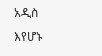አዲስ እየሆኑ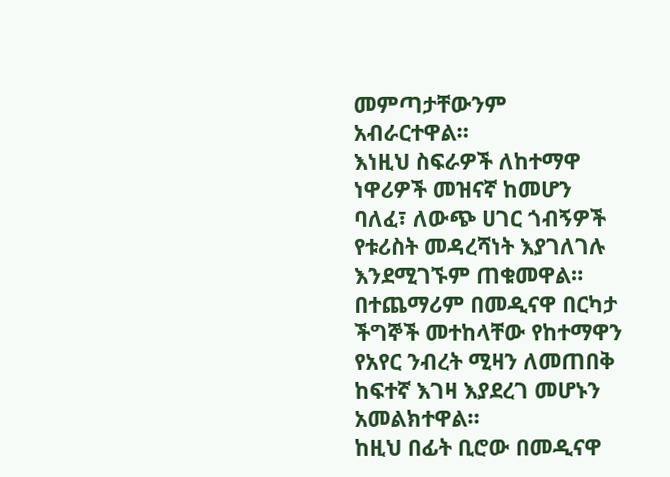መምጣታቸውንም አብራርተዋል።
እነዚህ ስፍራዎች ለከተማዋ ነዋሪዎች መዝናኛ ከመሆን ባለፈ፣ ለውጭ ሀገር ጎብኝዎች የቱሪስት መዳረሻነት እያገለገሉ እንደሚገኙም ጠቁመዋል።
በተጨማሪም በመዲናዋ በርካታ ችግኞች መተከላቸው የከተማዋን የአየር ንብረት ሚዛን ለመጠበቅ ከፍተኛ እገዛ እያደረገ መሆኑን አመልክተዋል።
ከዚህ በፊት ቢሮው በመዲናዋ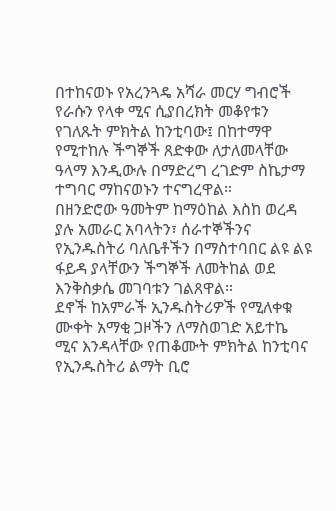በተከናወኑ የአረንጓዴ አሻራ መርሃ ግብሮች የራሱን የላቀ ሚና ሲያበረክት መቆየቱን የገለጹት ምክትል ከንቲባው፤ በከተማዋ የሚተከሉ ችግኞች ጸድቀው ለታለመላቸው ዓላማ እንዲውሉ በማድረግ ረገድም ስኬታማ ተግባር ማከናወኑን ተናግረዋል።
በዘንድሮው ዓመትም ከማዕከል እስከ ወረዳ ያሉ አመራር አባላትን፣ ሰራተኞችንና የኢንዱስትሪ ባለቤቶችን በማስተባበር ልዩ ልዩ ፋይዳ ያላቸውን ችግኞች ለመትከል ወደ እንቅስቃሴ መገባቱን ገልጸዋል።
ደኖች ከአምራች ኢንዱስትሪዎች የሚለቀቁ ሙቀት አማቂ ጋዞችን ለማስወገድ አይተኬ ሚና እንዳላቸው የጠቆሙት ምክትል ከንቲባና የኢንዱስትሪ ልማት ቢሮ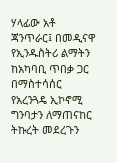ሃላፊው አቶ ጃንጥራር፤ በመዲናዋ የኢንዱስትሪ ልማትን ከአካባቢ ጥበቃ ጋር በማስተሳሰር የአረንጓዴ ኢኮኖሚ ግንባታን ለማጠናከር ትኩረት መደረጉን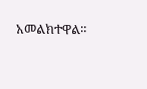አመልክተዋል።